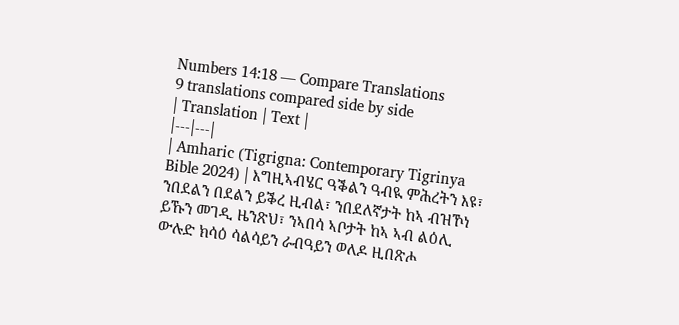Numbers 14:18 — Compare Translations
9 translations compared side by side
| Translation | Text |
|---|---|
| Amharic (Tigrigna: Contemporary Tigrinya Bible 2024) | እግዚኣብሄር ዓቕልን ዓብዪ ምሕረትን እዩ፣ ንበደልን በደልን ይቕረ ዚብል፣ ንበደለኛታት ከኣ ብዝኾነ ይኹን መገዲ ዜንጽህ፣ ንኣበሳ ኣቦታት ከኣ ኣብ ልዕሊ ውሉድ ክሳዕ ሳልሳይን ራብዓይን ወለዶ ዚበጽሖ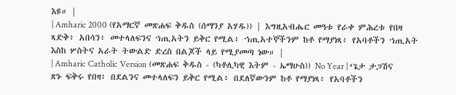እዩ። |
| Amharic 2000 (የአማርኛ መጽሐፍ ቅዱስ (ሰማንያ አሃዱ)) | እግዚአብሔር መዓቱ የራቀ ምሕረቱ የበዛ ጻድቅ፥ አበሳን፥ መተላለፍንና ኀጢአትን ይቅር የሚል፥ ኀጢአተኞችንም ከቶ የማያነጻ፥ የአባቶችን ኀጢአት እስከ ሦስትና አራት ትውልድ ድረስ በልጆች ላይ የሚያመጣ ነው። |
| Amharic Catholic Version (መጽሐፍ ቅዱስ - (ካቶሊካዊ እትም - ኤማሁስ)) No Year | ‘ጌታ ታጋሽና ጽኑ ፍቅሩ የበዛ፥ በደልንና መተላለፍን ይቅር የሚል፥ በደለኛውንም ከቶ የማያነጻ፥ የአባቶችን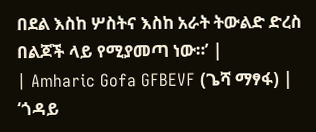በደል እስከ ሦስትና እስከ አራት ትውልድ ድረስ በልጆች ላይ የሚያመጣ ነው።’ |
| Amharic Gofa GFBEVF (ጌሻ ማፃፋ) | ‘ጎዳይ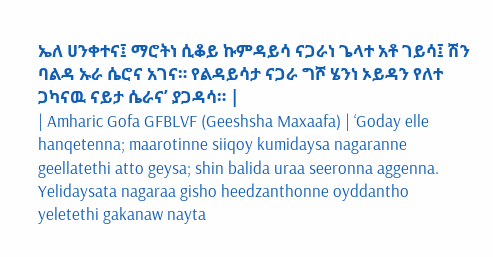ኤለ ሀንቀተና፤ ማሮትነ ሲቆይ ኩምዳይሳ ናጋራነ ጌላተ አቶ ገይሳ፤ ሽን ባልዳ ኡራ ሴሮና አገና። የልዳይሳታ ናጋራ ግሾ ሄንነ ኦይዳን የለተ ጋካናዉ ናይታ ሴራና’ ያጋዳሳ። |
| Amharic Gofa GFBLVF (Geeshsha Maxaafa) | ‘Goday elle hanqetenna; maarotinne siiqoy kumidaysa nagaranne geellatethi atto geysa; shin balida uraa seeronna aggenna. Yelidaysata nagaraa gisho heedzanthonne oyddantho yeletethi gakanaw nayta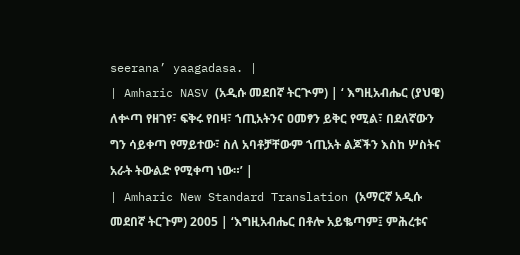seerana’ yaagadasa. |
| Amharic NASV (አዲሱ መደበኛ ትርጒም) | ‘ እግዚአብሔር (ያህዌ) ለቍጣ የዘገየ፣ ፍቅሩ የበዛ፣ ኀጢአትንና ዐመፃን ይቅር የሚል፣ በደለኛውን ግን ሳይቀጣ የማይተው፣ ስለ አባቶቻቸውም ኀጢአት ልጆችን እስከ ሦስትና አራት ትውልድ የሚቀጣ ነው።’ |
| Amharic New Standard Translation (አማርኛ አዲሱ መደበኛ ትርጉም) 2005 | ‘እግዚአብሔር በቶሎ አይቈጣም፤ ምሕረቱና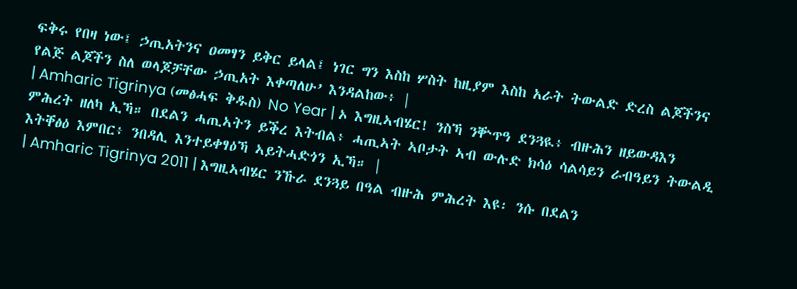ፍቅሩ የበዛ ነው፤ ኃጢአትንና ዐመፃን ይቅር ይላል፤ ነገር ግን እስከ ሦስት ከዚያም እስከ አራት ትውልድ ድረስ ልጆችንና የልጅ ልጆችን ስለ ወላጆቻቸው ኃጢአት እቀጣለሁ’ እንዳልከው፥ |
| Amharic Tigrinya (መፅሓፍ ቅዱስ) No Year | ኦ እግዚኣብሄር! ንስኻ ንቝጥዓ ደንጓዪ፥ ብዙሕን ዘይውዳእን ምሕረት ዘለካ ኢኻ። በደልን ሓጢኣትን ይቕረ እትብል፥ ሓጢኣት ኣቦታት ኣብ ውሉድ ክሳዕ ሳልሳይን ራብዓይን ትውልዲ እትቐፅዕ እምበር፥ ንበዳሊ እንተይቀፃዕኻ ኣይትሓድጎን ኢኻ። |
| Amharic Tigrinya 2011 | እግዚኣብሄር ንኹራ ደንጓይ በዓል ብዙሕ ምሕረት እዩ፡ ንሱ በደልን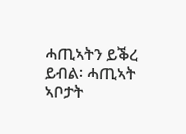ሓጢኣትን ይቕረ ይብል፡ ሓጢኣት ኣቦታት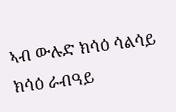ኣብ ውሉድ ክሳዕ ሳልሳይ ክሳዕ ራብዓይ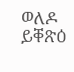ወለዶ ይቐጽዕ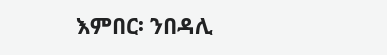እምበር፡ ንበዳሊ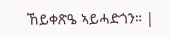ኸይቀጽዔ ኣይሓድጎን። |